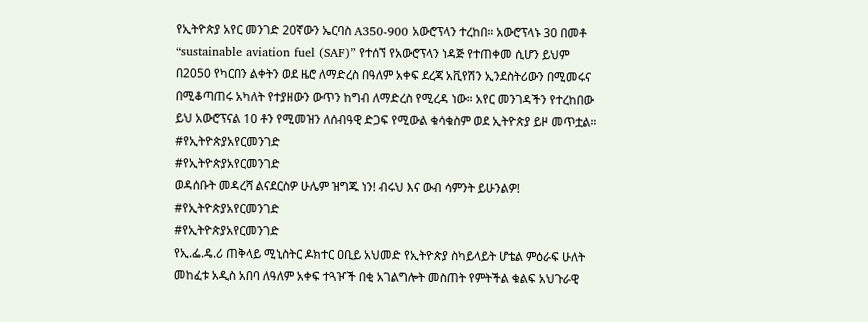የኢትዮጵያ አየር መንገድ 20ኛውን ኤርባስ A350-900 አውሮፕላን ተረከበ። አውሮፕላኑ 30 በመቶ “sustainable aviation fuel (SAF)” የተሰኘ የአውሮፕላን ነዳጅ የተጠቀመ ሲሆን ይህም በ2050 የካርበን ልቀትን ወደ ዜሮ ለማድረስ በዓለም አቀፍ ደረጃ አቪየሽን ኢንደስትሪውን በሚመሩና በሚቆጣጠሩ አካለት የተያዘውን ውጥን ከግብ ለማድረስ የሚረዳ ነው። አየር መንገዳችን የተረከበው ይህ አውሮፕናል 10 ቶን የሚመዝን ለሰብዓዊ ድጋፍ የሚውል ቁሳቁስም ወደ ኢትዮጵያ ይዞ መጥቷል።
#የኢትዮጵያአየርመንገድ
#የኢትዮጵያአየርመንገድ
ወዳሰቡት መዳረሻ ልናደርስዎ ሁሌም ዝግጁ ነን! ብሩህ እና ውብ ሳምንት ይሁንልዎ!
#የኢትዮጵያአየርመንገድ
#የኢትዮጵያአየርመንገድ
የኢ.ፌ.ዴ.ሪ ጠቅላይ ሚኒስትር ዶክተር ዐቢይ አህመድ የኢትዮጵያ ስካይላይት ሆቴል ምዕራፍ ሁለት መከፈቱ አዲስ አበባ ለዓለም አቀፍ ተጓዦች በቂ አገልግሎት መስጠት የምትችል ቁልፍ አህጉራዊ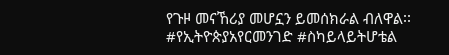የጉዞ መናኸሪያ መሆኗን ይመሰክራል ብለዋል፡፡
#የኢትዮጵያአየርመንገድ #ስካይላይትሆቴል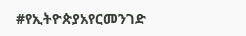#የኢትዮጵያአየርመንገድ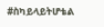#ስካይላይትሆቴል